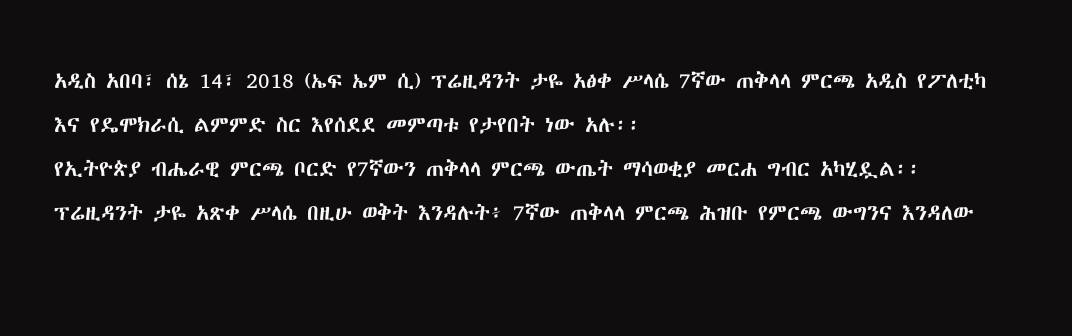አዲስ አበባ፣ ሰኔ 14፣ 2018 (ኤፍ ኤም ሲ) ፕሬዚዳንት ታዬ አፅቀ ሥላሴ 7ኛው ጠቅላላ ምርጫ አዲስ የፖለቲካ እና የዴሞክራሲ ልምምድ ስር እየሰደደ መምጣቱ የታየበት ነው አሉ፡፡
የኢትዮጵያ ብሔራዊ ምርጫ ቦርድ የ7ኛውን ጠቅላላ ምርጫ ውጤት ማሳወቂያ መርሐ ግብር አካሂዷል፡፡
ፕሬዚዳንት ታዬ አጽቀ ሥላሴ በዚሁ ወቅት እንዳሉት፥ 7ኛው ጠቅላላ ምርጫ ሕዝቡ የምርጫ ውግንና እንዳለው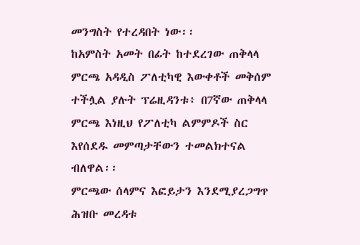መንግስት የተረዳበት ነው፡፡
ከአምስት አመት በፊት ከተደረገው ጠቅላላ ምርጫ አዳዲስ ፖለቲካዊ እውቀቶች መቅሰም ተችሏል ያሉት ፕሬዚዳንቱ፥ በ7ኛው ጠቅላላ ምርጫ እነዚህ የፖለቲካ ልምምዶች ስር እየሰደዱ መምጣታቸውን ተመልክተናል ብለዋል፡፡
ምርጫው ሰላምና እፎይታን እንደሚያረጋግጥ ሕዝቡ መረዳቱ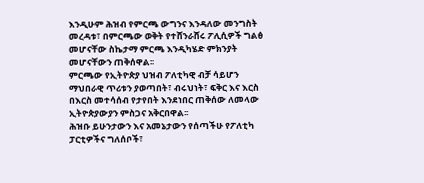እንዲሁም ሕዝብ የምርጫ ውግንና እንዳለው መንግስት መረዳቱ፣ በምርጫው ወቅት የተሸንራሸሩ ፖሊሲዎች ግልፅ መሆናቸው ስኬታማ ምርጫ እንዲካሄድ ምክንያት መሆናቸውን ጠቅሰዋል፡፡
ምርጫው የኢትዮጵያ ህዝብ ፖለቲካዊ ብቻ ሳይሆን ማህበራዊ ጥሪቱን ያወጣበት፣ ብሩህነት፣ ፍቅር እና እርስ በእርስ መተሳሰብ የታየበት እንደነበር ጠቅሰው ለመላው ኢትዮጵያውያን ምስጋና አቅርበዋል፡፡
ሕዝቡ ይሁንታውን እና አመኔታውን የሰጣችሁ የፖለቲካ ፓርቲዎችና ግለሰቦች፣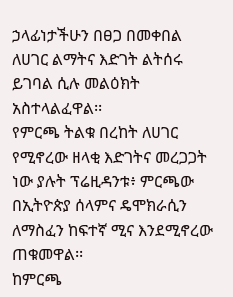ኃላፊነታችሁን በፀጋ በመቀበል ለሀገር ልማትና እድገት ልትሰሩ ይገባል ሲሉ መልዕክት አስተላልፈዋል፡፡
የምርጫ ትልቁ በረከት ለሀገር የሚኖረው ዘላቂ እድገትና መረጋጋት ነው ያሉት ፕሬዚዳንቱ፥ ምርጫው በኢትዮጵያ ሰላምና ዴሞክራሲን ለማስፈን ከፍተኛ ሚና እንደሚኖረው ጠቁመዋል፡፡
ከምርጫ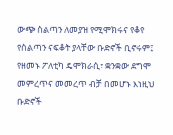ውጭ ስልጣን ለመያዝ የሚሞክሩና የቆየ የስልጣን ናፍቆት ያላቸው ቡድኖች ቢኖሩም፤ የዘመኑ ፖለቲካ ዴሞክራሲ፣ ቋንቋው ደግሞ መምረጥና መመረጥ ብቻ በመሆኑ እነዚህ ቡድኖች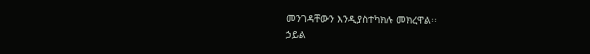መንገዳቸውን እንዲያስተካክሉ መክረዋል፡፡
ኃይል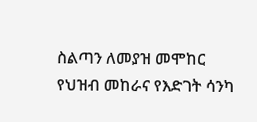ስልጣን ለመያዝ መሞከር የህዝብ መከራና የእድገት ሳንካ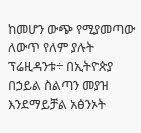ከመሆን ውጭ የሚያመጣው ለውጥ የለም ያሉት ፕሬዚዳንቱ÷ በኢትዮጵያ በኃይል ስልጣን መያዝ እንደማይቻል አፅንኦት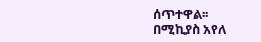ሰጥተዋል፡፡
በሚኪያስ አየለ